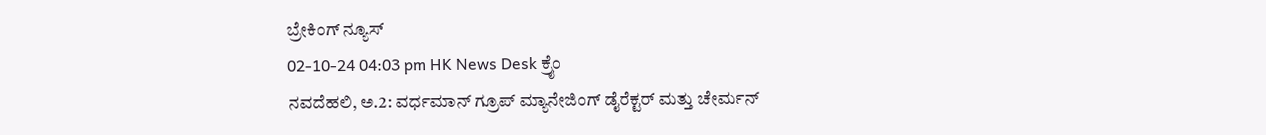ಬ್ರೇಕಿಂಗ್ ನ್ಯೂಸ್
02-10-24 04:03 pm HK News Desk ಕ್ರೈಂ
ನವದೆಹಲಿ, ಅ.2: ವರ್ಧಮಾನ್ ಗ್ರೂಪ್ ಮ್ಯಾನೇಜಿಂಗ್ ಡೈರೆಕ್ಟರ್ ಮತ್ತು ಚೇರ್ಮನ್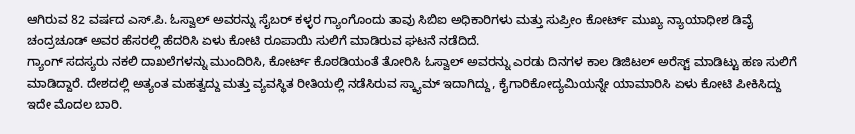ಆಗಿರುವ 82 ವರ್ಷದ ಎಸ್.ಪಿ. ಓಸ್ವಾಲ್ ಅವರನ್ನು ಸೈಬರ್ ಕಳ್ಳರ ಗ್ಯಾಂಗೊಂದು ತಾವು ಸಿಬಿಐ ಅಧಿಕಾರಿಗಳು ಮತ್ತು ಸುಪ್ರೀಂ ಕೋರ್ಟ್ ಮುಖ್ಯ ನ್ಯಾಯಾಧೀಶ ಡಿವೈ ಚಂದ್ರಚೂಡ್ ಅವರ ಹೆಸರಲ್ಲಿ ಹೆದರಿಸಿ ಏಳು ಕೋಟಿ ರೂಪಾಯಿ ಸುಲಿಗೆ ಮಾಡಿರುವ ಘಟನೆ ನಡೆದಿದೆ.
ಗ್ಯಾಂಗ್ ಸದಸ್ಯರು ನಕಲಿ ದಾಖಲೆಗಳನ್ನು ಮುಂದಿರಿಸಿ, ಕೋರ್ಟ್ ಕೊಠಡಿಯಂತೆ ತೋರಿಸಿ ಓಸ್ವಾಲ್ ಅವರನ್ನು ಎರಡು ದಿನಗಳ ಕಾಲ ಡಿಜಿಟಲ್ ಅರೆಸ್ಟ್ ಮಾಡಿಟ್ಟು ಹಣ ಸುಲಿಗೆ ಮಾಡಿದ್ದಾರೆ. ದೇಶದಲ್ಲಿ ಅತ್ಯಂತ ಮಹತ್ವದ್ದು ಮತ್ತು ವ್ಯವಸ್ಥಿತ ರೀತಿಯಲ್ಲಿ ನಡೆಸಿರುವ ಸ್ಕ್ಯಾಮ್ ಇದಾಗಿದ್ದು, ಕೈಗಾರಿಕೋದ್ಯಮಿಯನ್ನೇ ಯಾಮಾರಿಸಿ ಏಳು ಕೋಟಿ ಪೀಕಿಸಿದ್ದು ಇದೇ ಮೊದಲ ಬಾರಿ.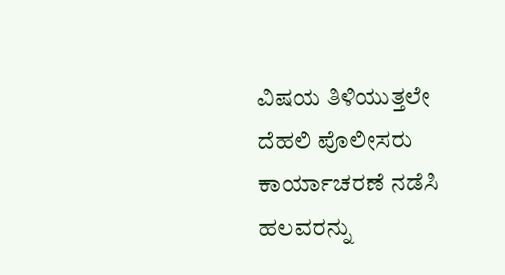ವಿಷಯ ತಿಳಿಯುತ್ತಲೇ ದೆಹಲಿ ಪೊಲೀಸರು ಕಾರ್ಯಾಚರಣೆ ನಡೆಸಿ ಹಲವರನ್ನು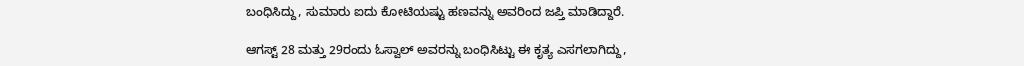ಬಂಧಿಸಿದ್ದು, ಸುಮಾರು ಐದು ಕೋಟಿಯಷ್ಟು ಹಣವನ್ನು ಅವರಿಂದ ಜಪ್ತಿ ಮಾಡಿದ್ದಾರೆ.

ಆಗಸ್ಟ್ 28 ಮತ್ತು 29ರಂದು ಓಸ್ವಾಲ್ ಅವರನ್ನು ಬಂಧಿಸಿಟ್ಟು ಈ ಕೃತ್ಯ ಎಸಗಲಾಗಿದ್ದು,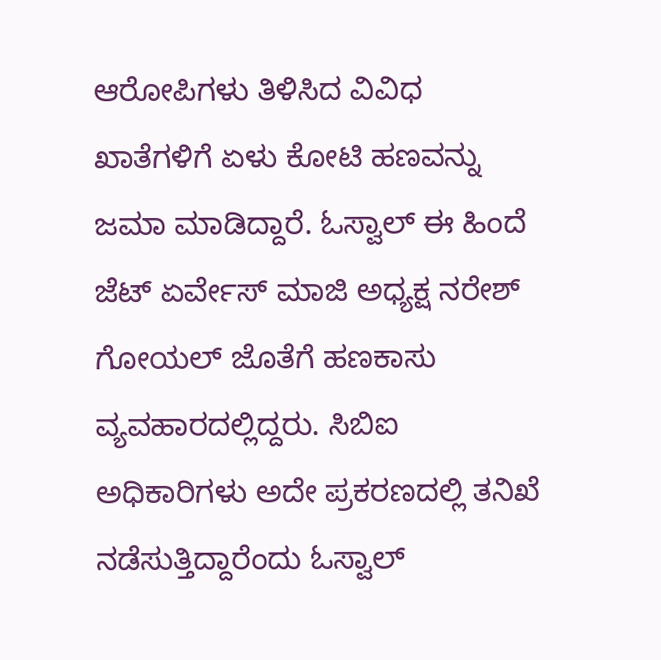ಆರೋಪಿಗಳು ತಿಳಿಸಿದ ವಿವಿಧ ಖಾತೆಗಳಿಗೆ ಏಳು ಕೋಟಿ ಹಣವನ್ನು ಜಮಾ ಮಾಡಿದ್ದಾರೆ. ಓಸ್ವಾಲ್ ಈ ಹಿಂದೆ ಜೆಟ್ ಏರ್ವೇಸ್ ಮಾಜಿ ಅಧ್ಯಕ್ಷ ನರೇಶ್ ಗೋಯಲ್ ಜೊತೆಗೆ ಹಣಕಾಸು ವ್ಯವಹಾರದಲ್ಲಿದ್ದರು. ಸಿಬಿಐ ಅಧಿಕಾರಿಗಳು ಅದೇ ಪ್ರಕರಣದಲ್ಲಿ ತನಿಖೆ ನಡೆಸುತ್ತಿದ್ದಾರೆಂದು ಓಸ್ವಾಲ್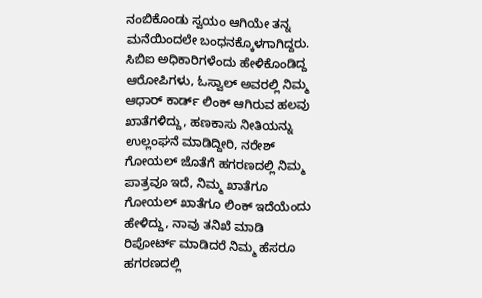ನಂಬಿಕೊಂಡು ಸ್ವಯಂ ಆಗಿಯೇ ತನ್ನ ಮನೆಯಿಂದಲೇ ಬಂಧನಕ್ಕೊಳಗಾಗಿದ್ದರು. ಸಿಬಿಐ ಅಧಿಕಾರಿಗಳೆಂದು ಹೇಳಿಕೊಂಡಿದ್ದ ಆರೋಪಿಗಳು, ಓಸ್ವಾಲ್ ಅವರಲ್ಲಿ ನಿಮ್ಮ ಆಧಾರ್ ಕಾರ್ಡ್ ಲಿಂಕ್ ಆಗಿರುವ ಹಲವು ಖಾತೆಗಳಿದ್ದು, ಹಣಕಾಸು ನೀತಿಯನ್ನು ಉಲ್ಲಂಘನೆ ಮಾಡಿದ್ದೀರಿ, ನರೇಶ್ ಗೋಯಲ್ ಜೊತೆಗೆ ಹಗರಣದಲ್ಲಿ ನಿಮ್ಮ ಪಾತ್ರವೂ ಇದೆ, ನಿಮ್ಮ ಖಾತೆಗೂ ಗೋಯಲ್ ಖಾತೆಗೂ ಲಿಂಕ್ ಇದೆಯೆಂದು ಹೇಳಿದ್ದು, ನಾವು ತನಿಖೆ ಮಾಡಿ ರಿಪೋರ್ಟ್ ಮಾಡಿದರೆ ನಿಮ್ಮ ಹೆಸರೂ ಹಗರಣದಲ್ಲಿ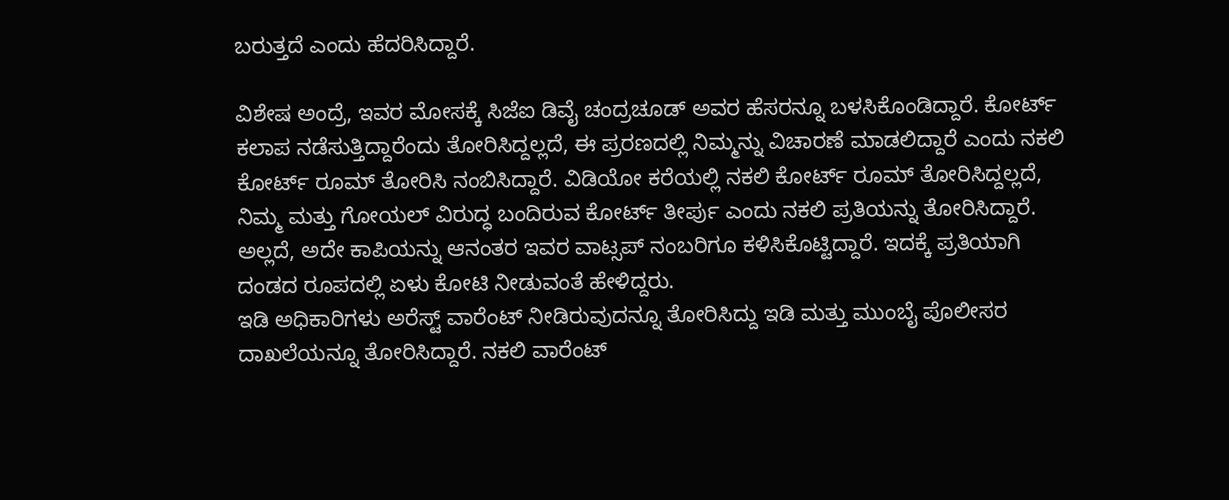ಬರುತ್ತದೆ ಎಂದು ಹೆದರಿಸಿದ್ದಾರೆ.

ವಿಶೇಷ ಅಂದ್ರೆ, ಇವರ ಮೋಸಕ್ಕೆ ಸಿಜೆಐ ಡಿವೈ ಚಂದ್ರಚೂಡ್ ಅವರ ಹೆಸರನ್ನೂ ಬಳಸಿಕೊಂಡಿದ್ದಾರೆ. ಕೋರ್ಟ್ ಕಲಾಪ ನಡೆಸುತ್ತಿದ್ದಾರೆಂದು ತೋರಿಸಿದ್ದಲ್ಲದೆ, ಈ ಪ್ರರಣದಲ್ಲಿ ನಿಮ್ಮನ್ನು ವಿಚಾರಣೆ ಮಾಡಲಿದ್ದಾರೆ ಎಂದು ನಕಲಿ ಕೋರ್ಟ್ ರೂಮ್ ತೋರಿಸಿ ನಂಬಿಸಿದ್ದಾರೆ. ವಿಡಿಯೋ ಕರೆಯಲ್ಲಿ ನಕಲಿ ಕೋರ್ಟ್ ರೂಮ್ ತೋರಿಸಿದ್ದಲ್ಲದೆ, ನಿಮ್ಮ ಮತ್ತು ಗೋಯಲ್ ವಿರುದ್ಧ ಬಂದಿರುವ ಕೋರ್ಟ್ ತೀರ್ಪು ಎಂದು ನಕಲಿ ಪ್ರತಿಯನ್ನು ತೋರಿಸಿದ್ದಾರೆ. ಅಲ್ಲದೆ, ಅದೇ ಕಾಪಿಯನ್ನು ಆನಂತರ ಇವರ ವಾಟ್ಸಪ್ ನಂಬರಿಗೂ ಕಳಿಸಿಕೊಟ್ಟಿದ್ದಾರೆ. ಇದಕ್ಕೆ ಪ್ರತಿಯಾಗಿ ದಂಡದ ರೂಪದಲ್ಲಿ ಏಳು ಕೋಟಿ ನೀಡುವಂತೆ ಹೇಳಿದ್ದರು.
ಇಡಿ ಅಧಿಕಾರಿಗಳು ಅರೆಸ್ಟ್ ವಾರೆಂಟ್ ನೀಡಿರುವುದನ್ನೂ ತೋರಿಸಿದ್ದು ಇಡಿ ಮತ್ತು ಮುಂಬೈ ಪೊಲೀಸರ ದಾಖಲೆಯನ್ನೂ ತೋರಿಸಿದ್ದಾರೆ. ನಕಲಿ ವಾರೆಂಟ್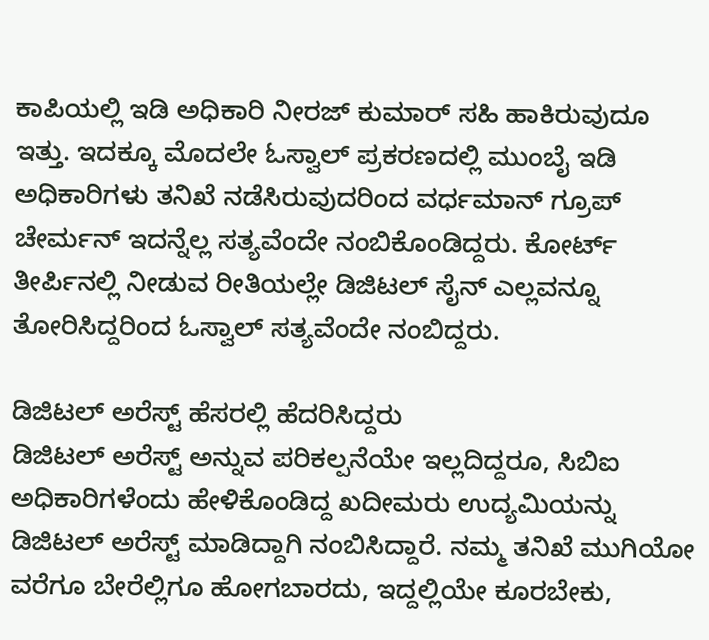ಕಾಪಿಯಲ್ಲಿ ಇಡಿ ಅಧಿಕಾರಿ ನೀರಜ್ ಕುಮಾರ್ ಸಹಿ ಹಾಕಿರುವುದೂ ಇತ್ತು. ಇದಕ್ಕೂ ಮೊದಲೇ ಓಸ್ವಾಲ್ ಪ್ರಕರಣದಲ್ಲಿ ಮುಂಬೈ ಇಡಿ ಅಧಿಕಾರಿಗಳು ತನಿಖೆ ನಡೆಸಿರುವುದರಿಂದ ವರ್ಧಮಾನ್ ಗ್ರೂಪ್ ಚೇರ್ಮನ್ ಇದನ್ನೆಲ್ಲ ಸತ್ಯವೆಂದೇ ನಂಬಿಕೊಂಡಿದ್ದರು. ಕೋರ್ಟ್ ತೀರ್ಪಿನಲ್ಲಿ ನೀಡುವ ರೀತಿಯಲ್ಲೇ ಡಿಜಿಟಲ್ ಸೈನ್ ಎಲ್ಲವನ್ನೂ ತೋರಿಸಿದ್ದರಿಂದ ಓಸ್ವಾಲ್ ಸತ್ಯವೆಂದೇ ನಂಬಿದ್ದರು.

ಡಿಜಿಟಲ್ ಅರೆಸ್ಟ್ ಹೆಸರಲ್ಲಿ ಹೆದರಿಸಿದ್ದರು
ಡಿಜಿಟಲ್ ಅರೆಸ್ಟ್ ಅನ್ನುವ ಪರಿಕಲ್ಪನೆಯೇ ಇಲ್ಲದಿದ್ದರೂ, ಸಿಬಿಐ ಅಧಿಕಾರಿಗಳೆಂದು ಹೇಳಿಕೊಂಡಿದ್ದ ಖದೀಮರು ಉದ್ಯಮಿಯನ್ನು ಡಿಜಿಟಲ್ ಅರೆಸ್ಟ್ ಮಾಡಿದ್ದಾಗಿ ನಂಬಿಸಿದ್ದಾರೆ. ನಮ್ಮ ತನಿಖೆ ಮುಗಿಯೋ ವರೆಗೂ ಬೇರೆಲ್ಲಿಗೂ ಹೋಗಬಾರದು, ಇದ್ದಲ್ಲಿಯೇ ಕೂರಬೇಕು,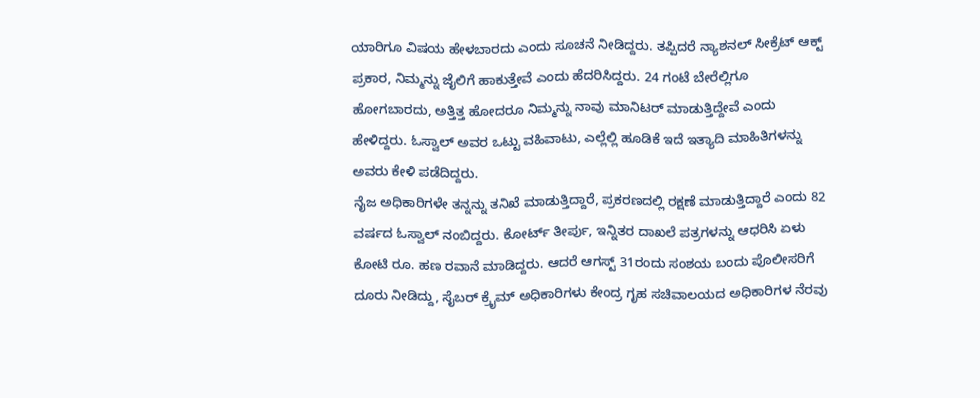ಯಾರಿಗೂ ವಿಷಯ ಹೇಳಬಾರದು ಎಂದು ಸೂಚನೆ ನೀಡಿದ್ದರು. ತಪ್ಪಿದರೆ ನ್ಯಾಶನಲ್ ಸೀಕ್ರೆಟ್ ಆಕ್ಟ್ ಪ್ರಕಾರ, ನಿಮ್ಮನ್ನು ಜೈಲಿಗೆ ಹಾಕುತ್ತೇವೆ ಎಂದು ಹೆದರಿಸಿದ್ದರು. 24 ಗಂಟೆ ಬೇರೆಲ್ಲಿಗೂ ಹೋಗಬಾರದು, ಅತ್ತಿತ್ತ ಹೋದರೂ ನಿಮ್ಮನ್ನು ನಾವು ಮಾನಿಟರ್ ಮಾಡುತ್ತಿದ್ದೇವೆ ಎಂದು ಹೇಳಿದ್ದರು. ಓಸ್ವಾಲ್ ಅವರ ಒಟ್ಟು ವಹಿವಾಟು, ಎಲ್ಲೆಲ್ಲಿ ಹೂಡಿಕೆ ಇದೆ ಇತ್ಯಾದಿ ಮಾಹಿತಿಗಳನ್ನು ಅವರು ಕೇಳಿ ಪಡೆದಿದ್ದರು.
ನೈಜ ಅಧಿಕಾರಿಗಳೇ ತನ್ನನ್ನು ತನಿಖೆ ಮಾಡುತ್ತಿದ್ದಾರೆ, ಪ್ರಕರಣದಲ್ಲಿ ರಕ್ಷಣೆ ಮಾಡುತ್ತಿದ್ದಾರೆ ಎಂದು 82 ವರ್ಷದ ಓಸ್ವಾಲ್ ನಂಬಿದ್ದರು. ಕೋರ್ಟ್ ತೀರ್ಪು, ಇನ್ನಿತರ ದಾಖಲೆ ಪತ್ರಗಳನ್ನು ಆಧರಿಸಿ ಏಳು ಕೋಟಿ ರೂ. ಹಣ ರವಾನೆ ಮಾಡಿದ್ದರು. ಆದರೆ ಆಗಸ್ಟ್ 31ರಂದು ಸಂಶಯ ಬಂದು ಪೊಲೀಸರಿಗೆ ದೂರು ನೀಡಿದ್ದು, ಸೈಬರ್ ಕ್ರೈಮ್ ಅಧಿಕಾರಿಗಳು ಕೇಂದ್ರ ಗೃಹ ಸಚಿವಾಲಯದ ಅಧಿಕಾರಿಗಳ ನೆರವು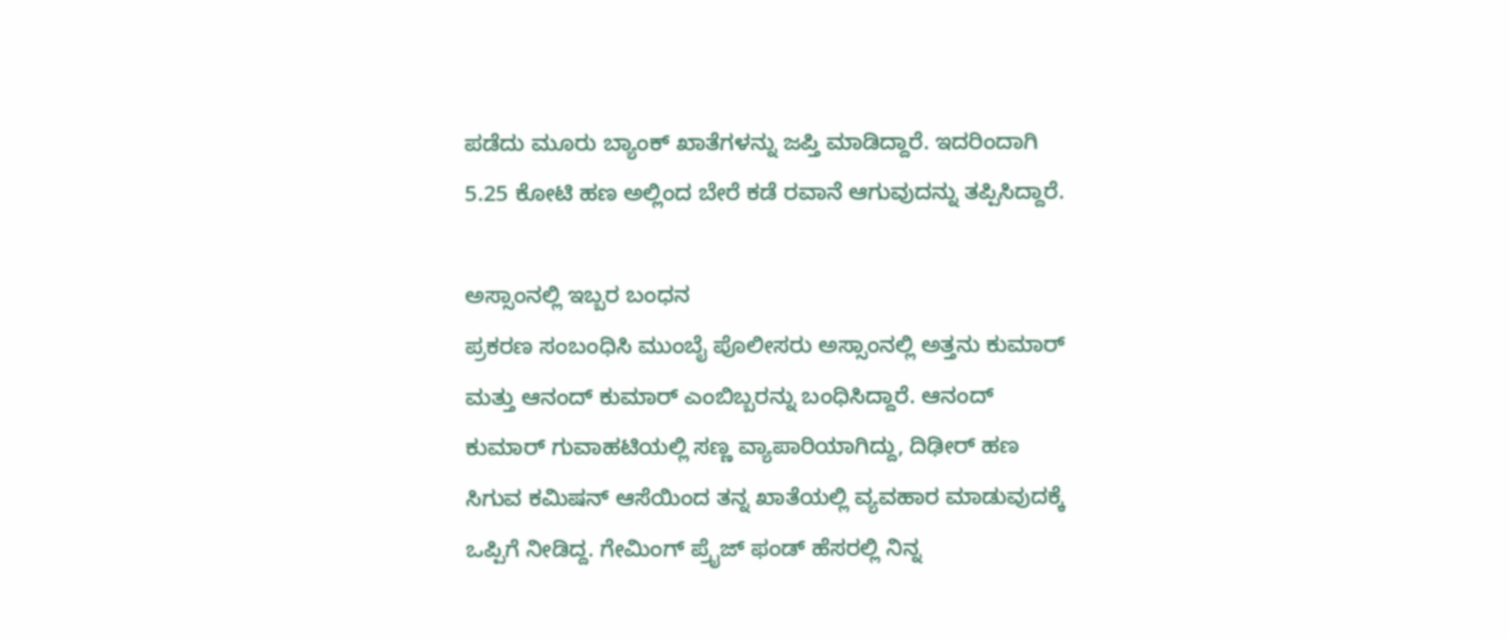ಪಡೆದು ಮೂರು ಬ್ಯಾಂಕ್ ಖಾತೆಗಳನ್ನು ಜಪ್ತಿ ಮಾಡಿದ್ದಾರೆ. ಇದರಿಂದಾಗಿ 5.25 ಕೋಟಿ ಹಣ ಅಲ್ಲಿಂದ ಬೇರೆ ಕಡೆ ರವಾನೆ ಆಗುವುದನ್ನು ತಪ್ಪಿಸಿದ್ದಾರೆ.

ಅಸ್ಸಾಂನಲ್ಲಿ ಇಬ್ಬರ ಬಂಧನ
ಪ್ರಕರಣ ಸಂಬಂಧಿಸಿ ಮುಂಬೈ ಪೊಲೀಸರು ಅಸ್ಸಾಂನಲ್ಲಿ ಅತ್ತನು ಕುಮಾರ್ ಮತ್ತು ಆನಂದ್ ಕುಮಾರ್ ಎಂಬಿಬ್ಬರನ್ನು ಬಂಧಿಸಿದ್ದಾರೆ. ಆನಂದ್ ಕುಮಾರ್ ಗುವಾಹಟಿಯಲ್ಲಿ ಸಣ್ಣ ವ್ಯಾಪಾರಿಯಾಗಿದ್ದು, ದಿಢೀರ್ ಹಣ ಸಿಗುವ ಕಮಿಷನ್ ಆಸೆಯಿಂದ ತನ್ನ ಖಾತೆಯಲ್ಲಿ ವ್ಯವಹಾರ ಮಾಡುವುದಕ್ಕೆ ಒಪ್ಪಿಗೆ ನೀಡಿದ್ದ. ಗೇಮಿಂಗ್ ಪ್ರೈಜ್ ಫಂಡ್ ಹೆಸರಲ್ಲಿ ನಿನ್ನ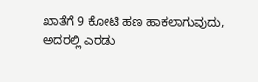ಖಾತೆಗೆ 9 ಕೋಟಿ ಹಣ ಹಾಕಲಾಗುವುದು, ಅದರಲ್ಲಿ ಎರಡು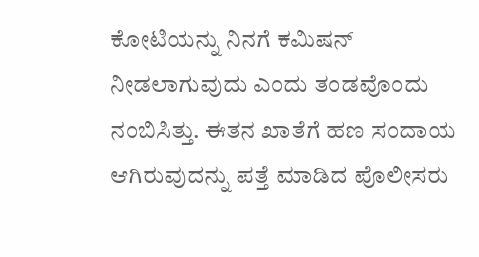ಕೋಟಿಯನ್ನು ನಿನಗೆ ಕಮಿಷನ್ ನೀಡಲಾಗುವುದು ಎಂದು ತಂಡವೊಂದು ನಂಬಿಸಿತ್ತು. ಈತನ ಖಾತೆಗೆ ಹಣ ಸಂದಾಯ ಆಗಿರುವುದನ್ನು ಪತ್ತೆ ಮಾಡಿದ ಪೊಲೀಸರು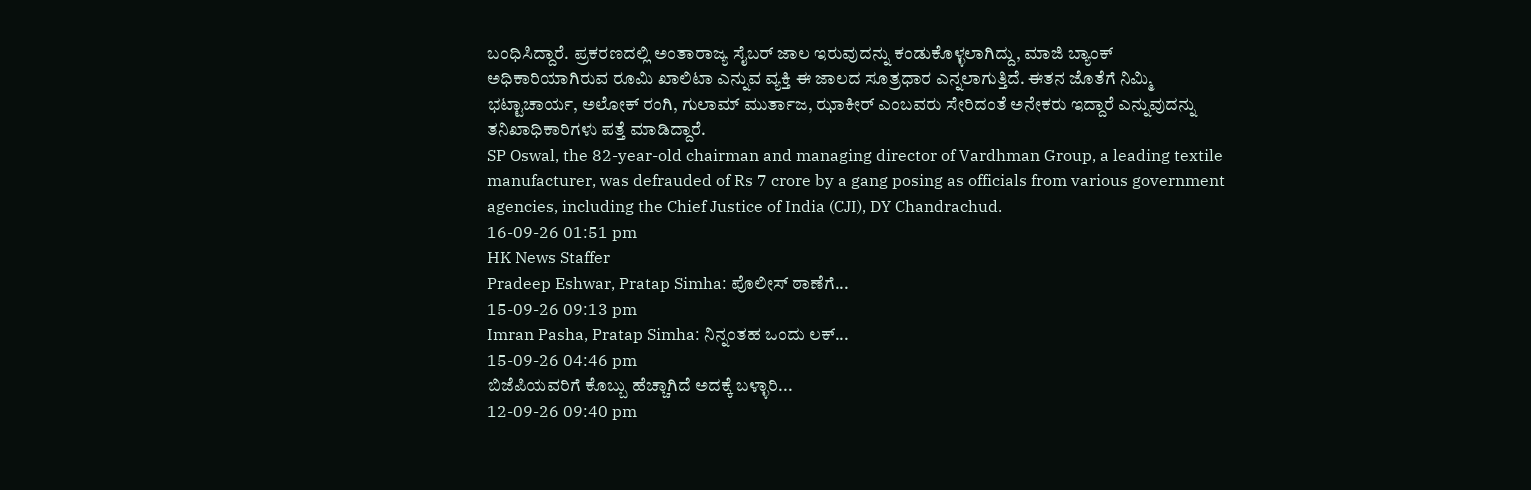ಬಂಧಿಸಿದ್ದಾರೆ. ಪ್ರಕರಣದಲ್ಲಿ ಅಂತಾರಾಜ್ಯ ಸೈಬರ್ ಜಾಲ ಇರುವುದನ್ನು ಕಂಡುಕೊಳ್ಳಲಾಗಿದ್ದು, ಮಾಜಿ ಬ್ಯಾಂಕ್ ಅಧಿಕಾರಿಯಾಗಿರುವ ರೂಮಿ ಖಾಲಿಟಾ ಎನ್ನುವ ವ್ಯಕ್ತಿ ಈ ಜಾಲದ ಸೂತ್ರಧಾರ ಎನ್ನಲಾಗುತ್ತಿದೆ. ಈತನ ಜೊತೆಗೆ ನಿಮ್ಮಿ ಭಟ್ಟಾಚಾರ್ಯ, ಅಲೋಕ್ ರಂಗಿ, ಗುಲಾಮ್ ಮುರ್ತಾಜ, ಝಾಕೀರ್ ಎಂಬವರು ಸೇರಿದಂತೆ ಅನೇಕರು ಇದ್ದಾರೆ ಎನ್ನುವುದನ್ನು ತನಿಖಾಧಿಕಾರಿಗಳು ಪತ್ತೆ ಮಾಡಿದ್ದಾರೆ.
SP Oswal, the 82-year-old chairman and managing director of Vardhman Group, a leading textile manufacturer, was defrauded of Rs 7 crore by a gang posing as officials from various government agencies, including the Chief Justice of India (CJI), DY Chandrachud.
16-09-26 01:51 pm
HK News Staffer
Pradeep Eshwar, Pratap Simha: ಪೊಲೀಸ್ ಠಾಣೆಗೆ...
15-09-26 09:13 pm
Imran Pasha, Pratap Simha: ನಿನ್ನಂತಹ ಒಂದು ಲಕ್...
15-09-26 04:46 pm
ಬಿಜೆಪಿಯವರಿಗೆ ಕೊಬ್ಬು ಹೆಚ್ಚಾಗಿದೆ ಅದಕ್ಕೆ ಬಳ್ಳಾರಿ...
12-09-26 09:40 pm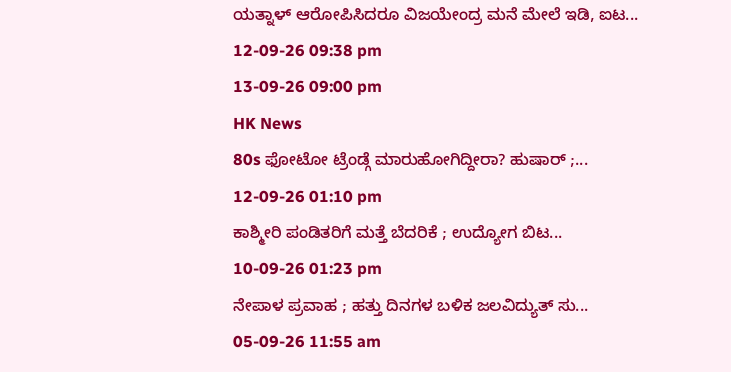ಯತ್ನಾಳ್ ಆರೋಪಿಸಿದರೂ ವಿಜಯೇಂದ್ರ ಮನೆ ಮೇಲೆ ಇಡಿ, ಐಟ...
12-09-26 09:38 pm
13-09-26 09:00 pm
HK News
80s ಫೋಟೋ ಟ್ರೆಂಡ್ಗೆ ಮಾರುಹೋಗಿದ್ದೀರಾ? ಹುಷಾರ್ ;...
12-09-26 01:10 pm
ಕಾಶ್ಮೀರಿ ಪಂಡಿತರಿಗೆ ಮತ್ತೆ ಬೆದರಿಕೆ ; ಉದ್ಯೋಗ ಬಿಟ...
10-09-26 01:23 pm
ನೇಪಾಳ ಪ್ರವಾಹ ; ಹತ್ತು ದಿನಗಳ ಬಳಿಕ ಜಲವಿದ್ಯುತ್ ಸು...
05-09-26 11:55 am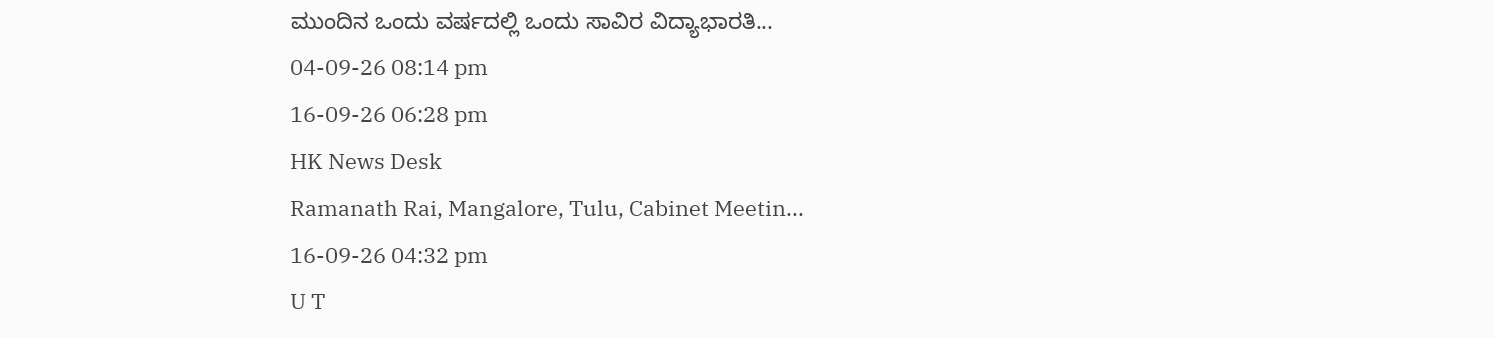ಮುಂದಿನ ಒಂದು ವರ್ಷದಲ್ಲಿ ಒಂದು ಸಾವಿರ ವಿದ್ಯಾಭಾರತಿ...
04-09-26 08:14 pm
16-09-26 06:28 pm
HK News Desk
Ramanath Rai, Mangalore, Tulu, Cabinet Meetin...
16-09-26 04:32 pm
U T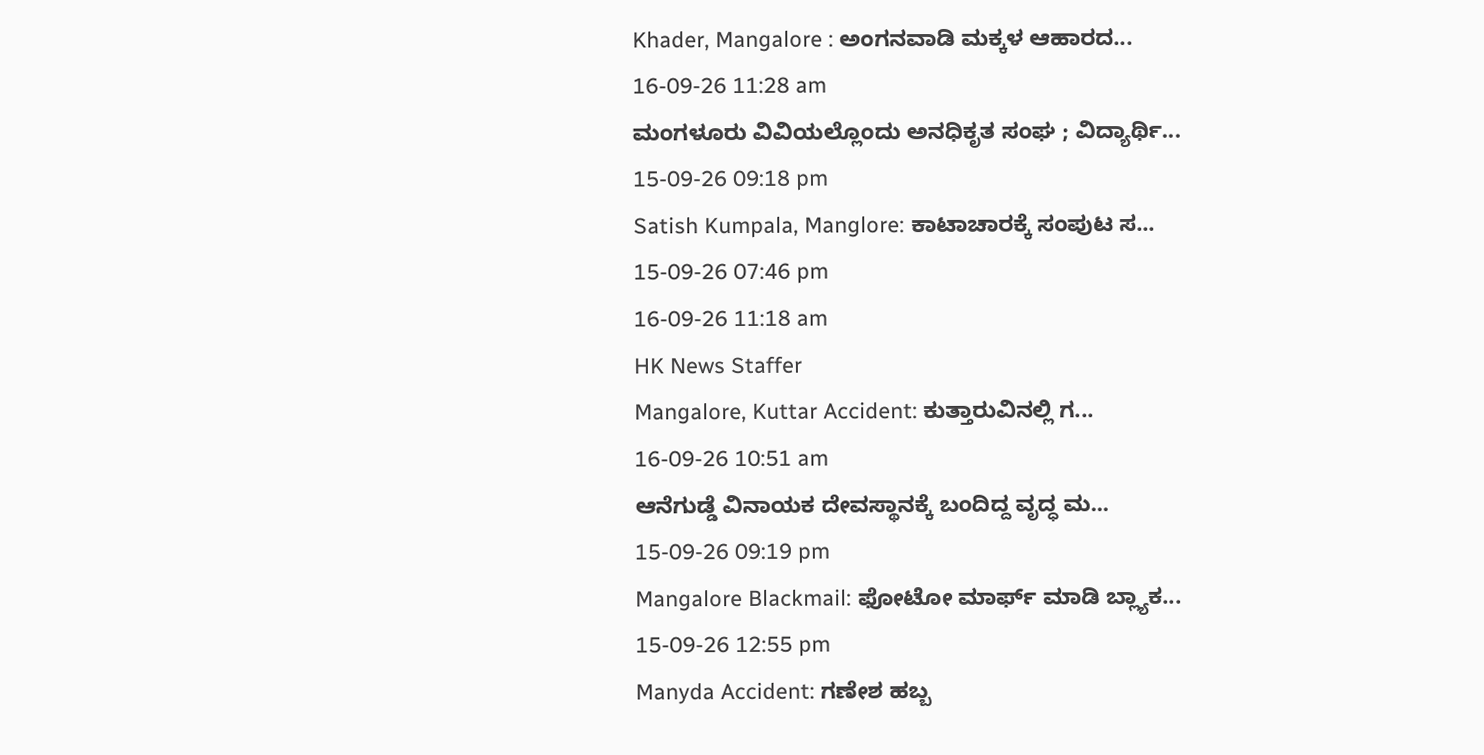Khader, Mangalore : ಅಂಗನವಾಡಿ ಮಕ್ಕಳ ಆಹಾರದ...
16-09-26 11:28 am
ಮಂಗಳೂರು ವಿವಿಯಲ್ಲೊಂದು ಅನಧಿಕೃತ ಸಂಘ ; ವಿದ್ಯಾರ್ಥಿ...
15-09-26 09:18 pm
Satish Kumpala, Manglore: ಕಾಟಾಚಾರಕ್ಕೆ ಸಂಪುಟ ಸ...
15-09-26 07:46 pm
16-09-26 11:18 am
HK News Staffer
Mangalore, Kuttar Accident: ಕುತ್ತಾರುವಿನಲ್ಲಿ ಗ...
16-09-26 10:51 am
ಆನೆಗುಡ್ಡೆ ವಿನಾಯಕ ದೇವಸ್ಥಾನಕ್ಕೆ ಬಂದಿದ್ದ ವೃದ್ಧ ಮ...
15-09-26 09:19 pm
Mangalore Blackmail: ಫೋಟೋ ಮಾರ್ಫ್ ಮಾಡಿ ಬ್ಲ್ಯಾಕ...
15-09-26 12:55 pm
Manyda Accident: ಗಣೇಶ ಹಬ್ಬ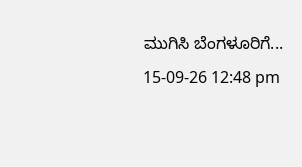ಮುಗಿಸಿ ಬೆಂಗಳೂರಿಗೆ...
15-09-26 12:48 pm